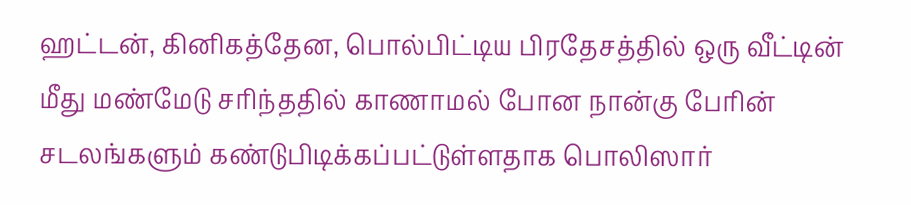ஹட்டன், கினிகத்தேன, பொல்பிட்டிய பிரதேசத்தில் ஒரு வீட்டின் மீது மண்மேடு சரிந்ததில் காணாமல் போன நான்கு பேரின் சடலங்களும் கண்டுபிடிக்கப்பட்டுள்ளதாக பொலிஸார்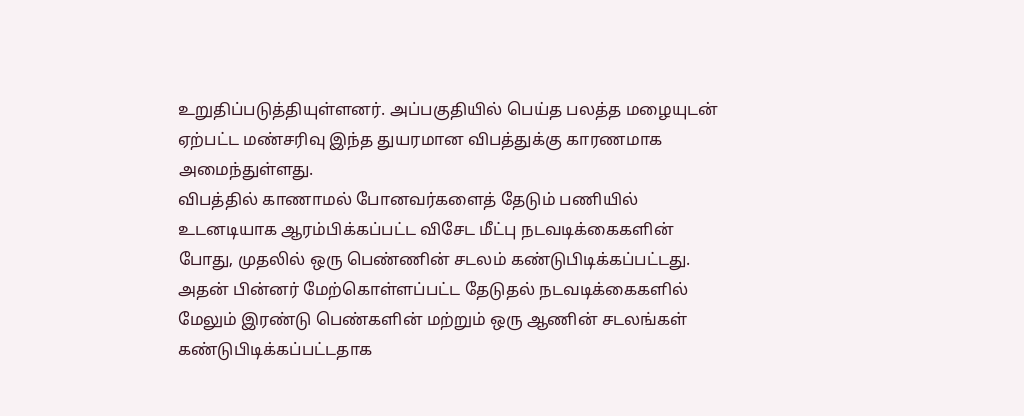உறுதிப்படுத்தியுள்ளனர். அப்பகுதியில் பெய்த பலத்த மழையுடன் ஏற்பட்ட மண்சரிவு இந்த துயரமான விபத்துக்கு காரணமாக அமைந்துள்ளது.
விபத்தில் காணாமல் போனவர்களைத் தேடும் பணியில் உடனடியாக ஆரம்பிக்கப்பட்ட விசேட மீட்பு நடவடிக்கைகளின் போது, முதலில் ஒரு பெண்ணின் சடலம் கண்டுபிடிக்கப்பட்டது.
அதன் பின்னர் மேற்கொள்ளப்பட்ட தேடுதல் நடவடிக்கைகளில் மேலும் இரண்டு பெண்களின் மற்றும் ஒரு ஆணின் சடலங்கள் கண்டுபிடிக்கப்பட்டதாக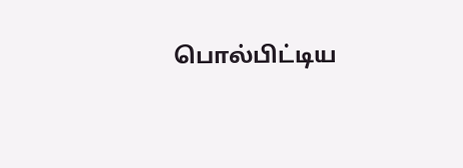பொல்பிட்டிய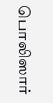பொலிஸார்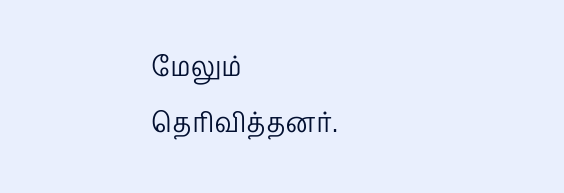மேலும் தெரிவித்தனர்.